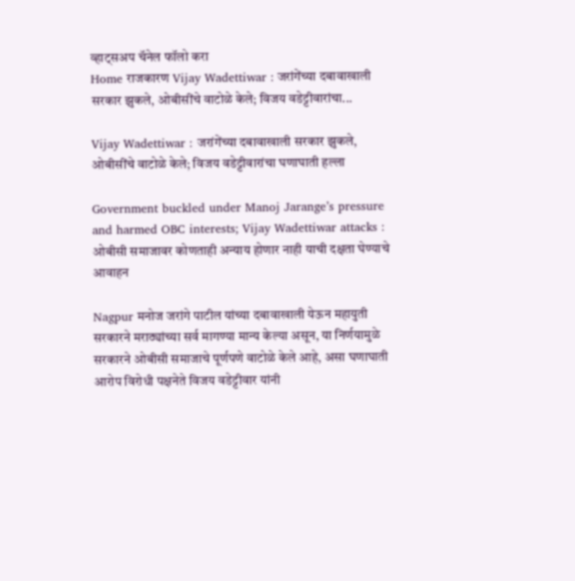व्हाट्सअप चॅनेल फॉलो करा
Home राजकारण Vijay Wadettiwar : जरांगेंच्या दबावाखाली सरकार झुकले, ओबीसींचे वाटोळे केले; विजय वडेट्टीवारांचा...

Vijay Wadettiwar : जरांगेंच्या दबावाखाली सरकार झुकले, ओबीसींचे वाटोळे केले; विजय वडेट्टीवारांचा घणाघाती हल्ला

Government buckled under Manoj Jarange’s pressure and harmed OBC interests; Vijay Wadettiwar attacks : ओबीसी समाजावर कोणताही अन्याय होणार नाही याची दक्षता घेण्याचे आवाहन

Nagpur मनोज जरांगे पाटील यांच्या दबावाखाली येऊन महायुती सरकारने मराठ्यांच्या सर्व मागण्या मान्य केल्या असून, या निर्णयामुळे सरकारने ओबीसी समाजाचे पूर्णपणे वाटोळे केले आहे, असा घणाघाती आरोप विरोधी पक्षनेते विजय वडेट्टीवार यांनी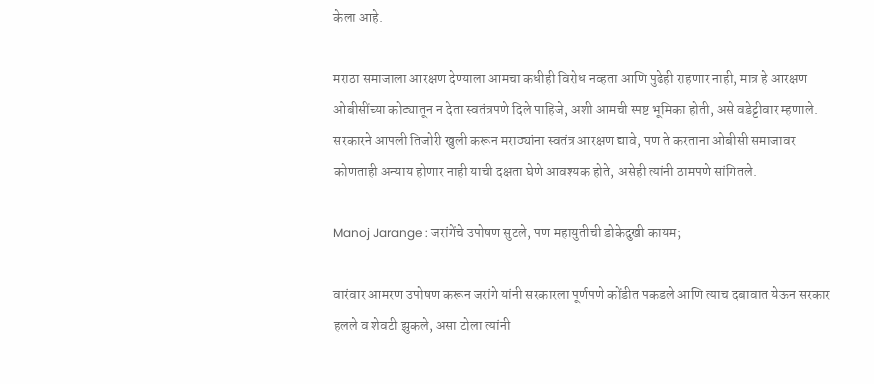केला आहे.

मराठा समाजाला आरक्षण देण्याला आमचा कधीही विरोध नव्हता आणि पुढेही राहणार नाही, मात्र हे आरक्षण ओबीसींच्या कोट्यातून न देता स्वतंत्रपणे दिले पाहिजे, अशी आमची स्पष्ट भूमिका होती, असे वडेट्टीवार म्हणाले. सरकारने आपली तिजोरी खुली करून मराठ्यांना स्वतंत्र आरक्षण द्यावे, पण ते करताना ओबीसी समाजावर कोणताही अन्याय होणार नाही याची दक्षता घेणे आवश्यक होते, असेही त्यांनी ठामपणे सांगितले.

Manoj Jarange : जरांगेंचे उपोषण सुटले, पण महायुतीची डोकेदुखी कायम;

वारंवार आमरण उपोषण करून जरांगे यांनी सरकारला पूर्णपणे कोंडीत पकडले आणि त्याच दबावात येऊन सरकार हलले व शेवटी झुकले, असा टोला त्यांनी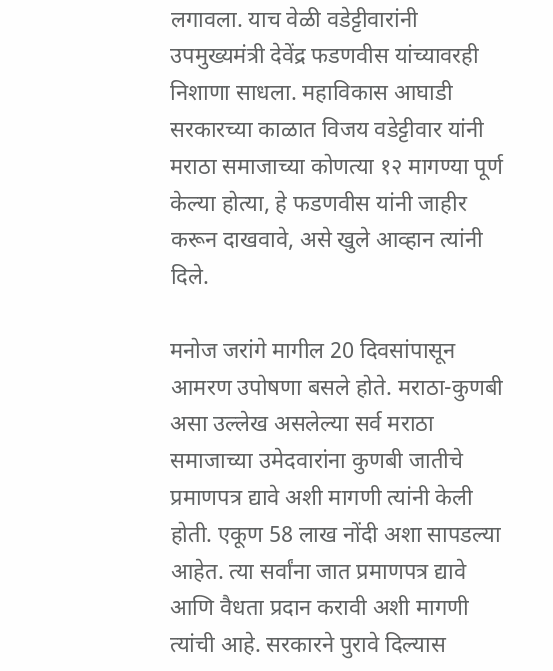लगावला. याच वेळी वडेट्टीवारांनी उपमुख्यमंत्री देवेंद्र फडणवीस यांच्यावरही निशाणा साधला. महाविकास आघाडी सरकारच्या काळात विजय वडेट्टीवार यांनी मराठा समाजाच्या कोणत्या १२ मागण्या पूर्ण केल्या होत्या, हे फडणवीस यांनी जाहीर करून दाखवावे, असे खुले आव्हान त्यांनी दिले.

मनोज जरांगे मागील 20 दिवसांपासून आमरण उपोषणा बसले होते. मराठा-कुणबी असा उल्लेख असलेल्या सर्व मराठा समाजाच्या उमेदवारांना कुणबी जातीचे प्रमाणपत्र द्यावे अशी मागणी त्यांनी केली होती. एकूण 58 लाख नोंदी अशा सापडल्या आहेत. त्या सर्वांना जात प्रमाणपत्र द्यावे आणि वैधता प्रदान करावी अशी मागणी त्यांची आहे. सरकारने पुरावे दिल्यास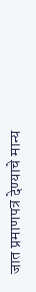जात प्रमाणपत्र देण्याचे मान्य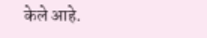केले आहे.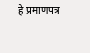हे प्रमाणपत्र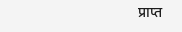प्राप्त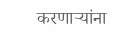करणाऱ्यांना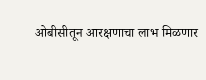ओबीसीतून आरक्षणाचा लाभ मिळणार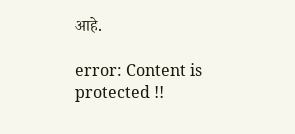आहे.

error: Content is protected !!